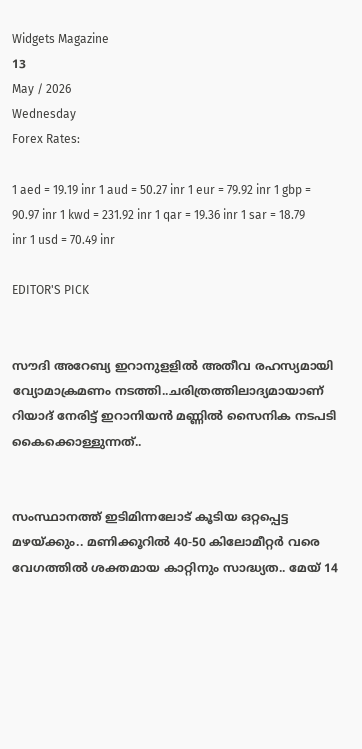Widgets Magazine
13
May / 2026
Wednesday
Forex Rates:

1 aed = 19.19 inr 1 aud = 50.27 inr 1 eur = 79.92 inr 1 gbp = 90.97 inr 1 kwd = 231.92 inr 1 qar = 19.36 inr 1 sar = 18.79 inr 1 usd = 70.49 inr

EDITOR'S PICK


സൗദി അറേബ്യ ഇറാനുളളിൽ അതീവ രഹസ്യമായി വ്യോമാക്രമണം നടത്തി..ചരിത്രത്തിലാദ്യമായാണ് റിയാദ് നേരിട്ട് ഇറാനിയൻ മണ്ണിൽ സൈനിക നടപടി കൈക്കൊള്ളുന്നത്..


സംസ്ഥാനത്ത് ഇടിമിന്നലോട് കൂടിയ ഒറ്റപ്പെട്ട മഴയ്ക്കും.. മണിക്കൂറിൽ 40-50 കിലോമീറ്റർ വരെ വേഗത്തിൽ ശക്തമായ കാറ്റിനും സാദ്ധ്യത.. മേയ് 14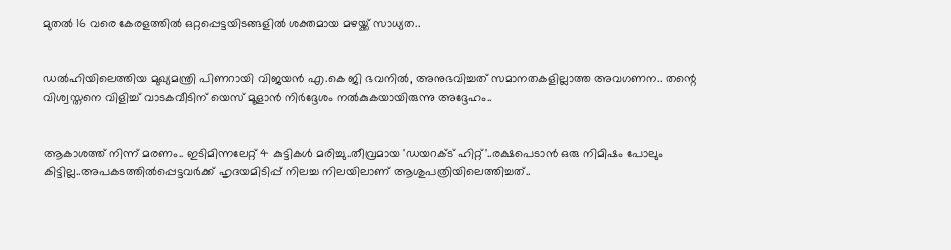മുതൽ 16 വരെ കേരളത്തിൽ ഒറ്റപ്പെട്ടയിടങ്ങളിൽ ശക്തമായ മഴയ്ക്ക് സാധ്യത..


ഡൽഹിയിലെത്തിയ മുഖ്യമന്ത്രി പിണറായി വിജയൻ എ.കെ ജി ഭവനിൽ, അനുഭവിച്ചത് സമാനതകളില്ലാത്ത അവഗണന.. തന്റെ വിശ്വസ്തനെ വിളിച്ച് വാടകവീടിന് യെസ് മൂളാൻ നിർദ്ദേശം നൽകുകയായിരുന്നു അദ്ദേഹം..


ആകാശത്ത് നിന്ന് മരണം.. ഇടിമിന്നലേറ്റ് 4 കുട്ടികൾ മരിച്ചു..തീവ്രമായ 'ഡയറക്ട് ഹിറ്റ്'..രക്ഷപെടാൻ ഒരു നിമിഷം പോലും കിട്ടില്ല..അപകടത്തില്‍പ്പെട്ടവര്‍ക്ക് ഹൃദയമിടിപ്പ് നിലച്ച നിലയിലാണ് ആശുപത്രിയിലെത്തിച്ചത്..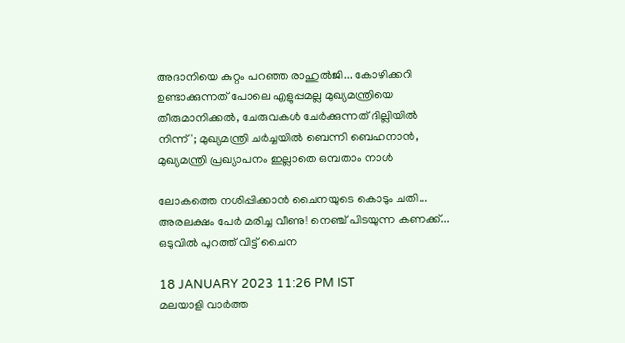അദാനിയെ കുറ്റം പറഞ്ഞ രാഹുൽജി... കോഴിക്കറി ഉണ്ടാക്കുന്നത് പോലെ എളുപ്പമല്ല മുഖ്യമന്ത്രിയെ തീരുമാനിക്കൽ, ചേരുവകൾ ചേർക്കുന്നത് ദില്ലിയിൽ നിന്ന്'; മുഖ്യമന്ത്രി ചർച്ചയിൽ ബെന്നി ബെഹനാൻ, മുഖ്യമന്ത്രി പ്രഖ്യാപനം ഇല്ലാതെ ഒമ്പതാം നാൾ

ലോകത്തെ നശിപ്പിക്കാൻ ചൈനയുടെ കൊടും ചതി... അരലക്ഷം പേർ മരിച്ച വീണു! നെഞ്ച് പിടയുന്ന കണക്ക്... ഒടുവിൽ പുറത്ത് വിട്ട് ചൈന

18 JANUARY 2023 11:26 PM IST
മലയാളി വാര്‍ത്ത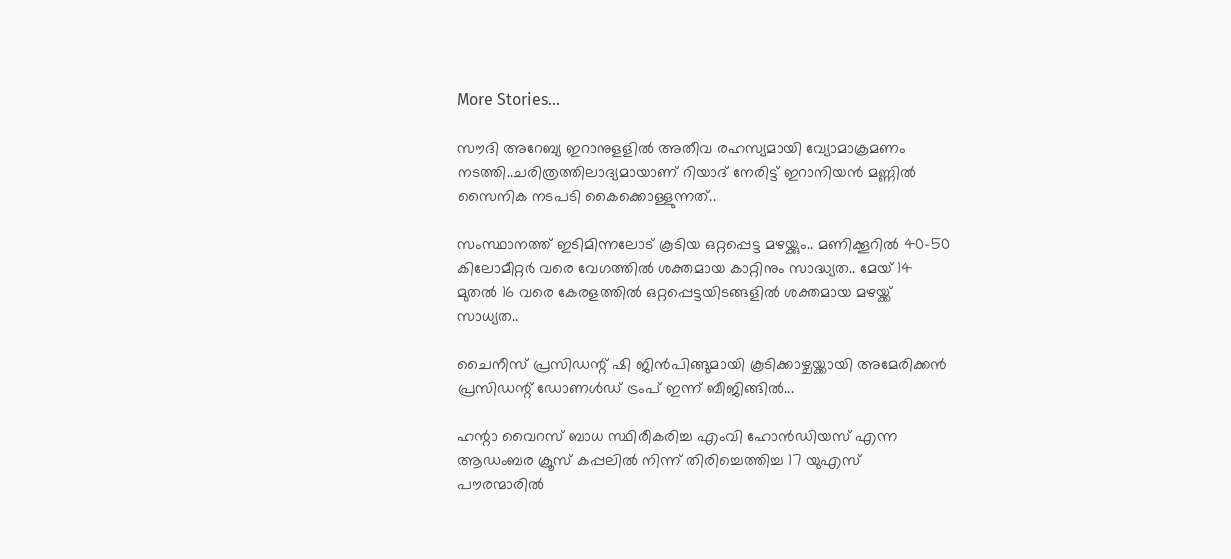More Stories...

സൗദി അറേബ്യ ഇറാനുളളിൽ അതീവ രഹസ്യമായി വ്യോമാക്രമണം നടത്തി..ചരിത്രത്തിലാദ്യമായാണ് റിയാദ് നേരിട്ട് ഇറാനിയൻ മണ്ണിൽ സൈനിക നടപടി കൈക്കൊള്ളുന്നത്..

സംസ്ഥാനത്ത് ഇടിമിന്നലോട് കൂടിയ ഒറ്റപ്പെട്ട മഴയ്ക്കും.. മണിക്കൂറിൽ 40-50 കിലോമീറ്റർ വരെ വേഗത്തിൽ ശക്തമായ കാറ്റിനും സാദ്ധ്യത.. മേയ് 14 മുതൽ 16 വരെ കേരളത്തിൽ ഒറ്റപ്പെട്ടയിടങ്ങളിൽ ശക്തമായ മഴയ്ക്ക് സാധ്യത..

ചൈനീസ് പ്രസിഡന്റ് ഷി ജിൻപിങ്ങുമായി കൂടിക്കാഴ്ചയ്ക്കായി അമേരിക്കൻ പ്രസിഡന്റ് ഡോണൾഡ് ട്രംപ്‌ ഇന്ന് ബീജിങ്ങിൽ...

ഹന്റാ വൈറസ് ബാധ സ്ഥിരീകരിച്ച എംവി ഹോൻഡിയസ് എന്ന ആഡംബര ക്രൂസ് കപ്പലിൽ നിന്ന് തിരിച്ചെത്തിച്ച 17 യുഎസ് പൗരന്മാരിൽ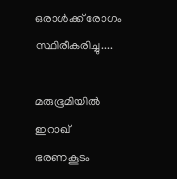ഒരാൾക്ക് രോഗം സ്ഥിരീകരിച്ചു....

മരുഭൂമിയില്‍ ഇറാഖ് ഭരണകൂടം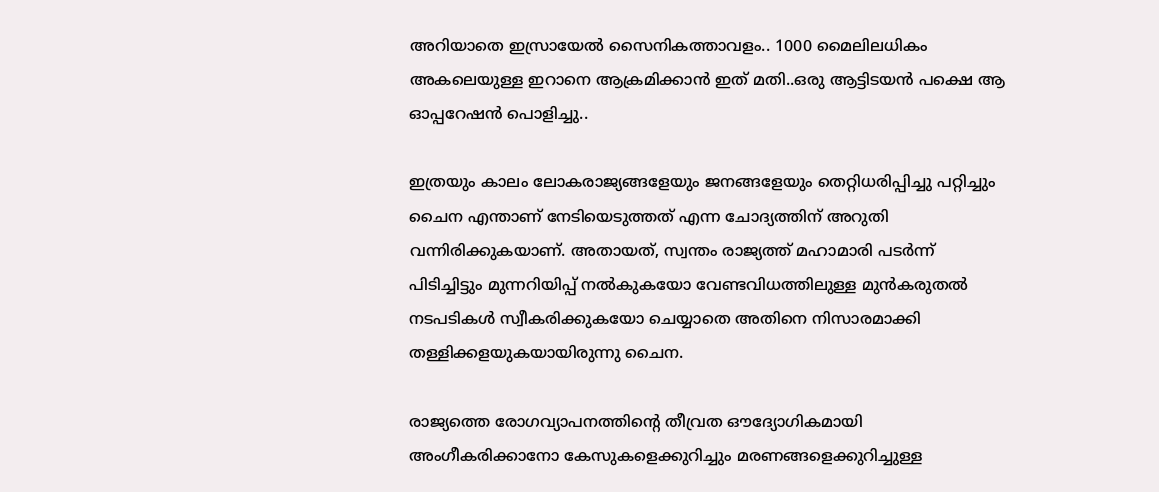അറിയാതെ ഇസ്രായേല്‍ സൈനികത്താവളം.. 1000 മൈലിലധികം അകലെയുള്ള ഇറാനെ ആക്രമിക്കാൻ ഇത് മതി..ഒരു ആട്ടിടയൻ പക്ഷെ ആ ഓപ്പറേഷൻ പൊളിച്ചു..

ഇത്രയും കാലം ലോകരാജ്യങ്ങളേയും ജനങ്ങളേയും തെറ്റിധരിപ്പിച്ചു പറ്റിച്ചും ചൈന എന്താണ് നേടിയെടുത്തത് എന്ന ചോദ്യത്തിന് അറുതി വന്നിരിക്കുകയാണ്. അതായത്, സ്വന്തം രാജ്യത്ത് മഹാമാരി പടർന്ന് പിടിച്ചിട്ടും മുന്നറിയിപ്പ് നൽകുകയോ വേണ്ടവിധത്തിലുള്ള മുൻകരുതൽ നടപടികൾ സ്വീകരിക്കുകയോ ചെയ്യാതെ അതിനെ നിസാരമാക്കി തള്ളിക്കളയുകയായിരുന്നു ചൈന.

രാജ്യത്തെ രോഗവ്യാപനത്തിന്റെ തീവ്രത ഔദ്യോഗികമായി അംഗീകരിക്കാനോ കേസുകളെക്കുറിച്ചും മരണങ്ങളെക്കുറിച്ചുള്ള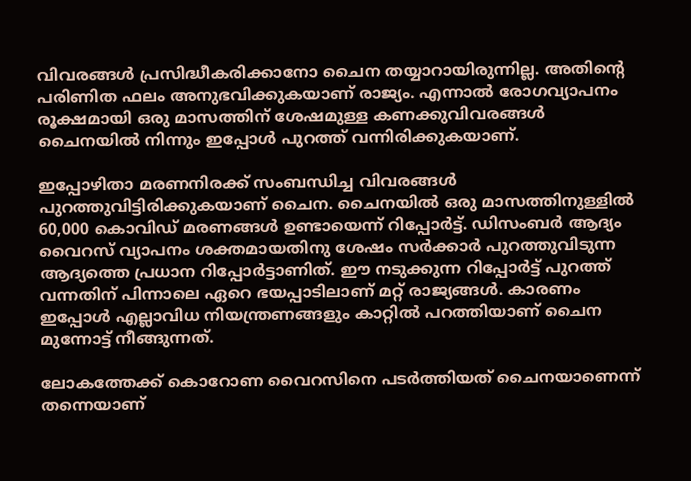വിവരങ്ങള്‍ പ്രസിദ്ധീകരിക്കാനോ ചൈന തയ്യാറായിരുന്നില്ല. അതിന്റെ പരിണിത ഫലം അനുഭവിക്കുകയാണ് രാജ്യം. എന്നാല്‍ രോഗവ്യാപനം രൂക്ഷമായി ഒരു മാസത്തിന് ശേഷമുള്ള കണക്കുവിവരങ്ങള്‍ ചൈനയിൽ നിന്നും ഇപ്പോള്‍ പുറത്ത് വന്നിരിക്കുകയാണ്.

ഇപ്പോഴിതാ മരണനിരക്ക് സംബന്ധിച്ച വിവരങ്ങൾ പുറത്തുവിട്ടിരിക്കുകയാണ് ചൈന. ചൈനയിൽ ഒരു മാസത്തിനുള്ളിൽ 60,000 കൊവിഡ് മരണങ്ങൾ ഉണ്ടായെന്ന് റിപ്പോർട്ട്. ഡിസംബർ ആദ്യം വൈറസ് വ്യാപനം ശക്തമായതിനു ശേഷം സർക്കാർ പുറത്തുവിടുന്ന ആദ്യത്തെ പ്രധാന റിപ്പോർട്ടാണിത്. ഈ നടുക്കുന്ന റിപ്പോർട്ട് പുറത്ത് വന്നതിന് പിന്നാലെ ഏറെ ഭയപ്പാടിലാണ് മറ്റ് രാജ്യങ്ങൾ. കാരണം ഇപ്പോൾ എല്ലാവിധ നിയന്ത്രണങ്ങളും കാറ്റിൽ പറത്തിയാണ് ചൈന മുന്നോട്ട് നീങ്ങുന്നത്.

ലോകത്തേക്ക് കൊറോണ വൈറസിനെ പടർത്തിയത് ചൈനയാണെന്ന് തന്നെയാണ്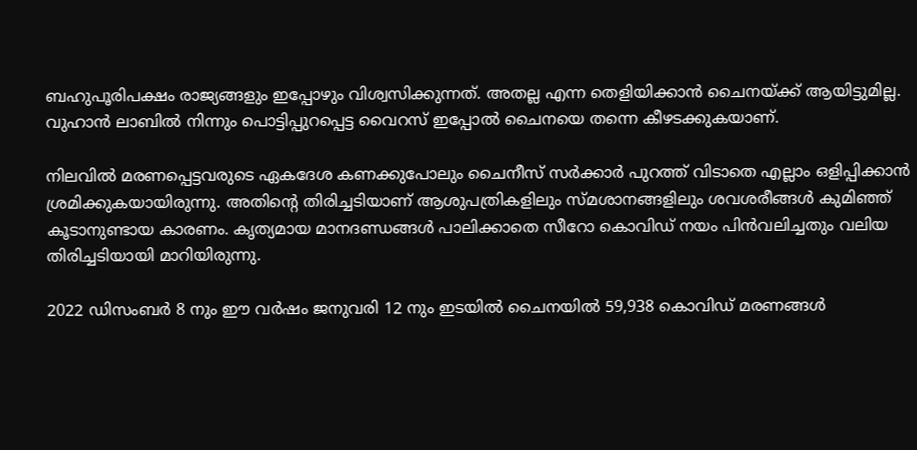ബഹുപൂരിപക്ഷം രാജ്യങ്ങളും ഇപ്പോഴും വിശ്വസിക്കുന്നത്. അതല്ല എന്ന തെളിയിക്കാൻ ചൈനയ്ക്ക് ആയിട്ടുമില്ല. വുഹാൻ ലാബിൽ നിന്നും പൊട്ടിപ്പുറപ്പെട്ട വൈറസ് ഇപ്പോൽ ചൈനയെ തന്നെ കീഴടക്കുകയാണ്.

നിലവിൽ മരണപ്പെട്ടവരുടെ ഏകദേശ കണക്കുപോലും ചൈനീസ് സർക്കാർ പുറത്ത് വിടാതെ എല്ലാം ഒളിപ്പിക്കാൻ ശ്രമിക്കുകയായിരുന്നു. അതിന്റെ തിരിച്ചടിയാണ് ആശുപത്രികളിലും സ്മശാനങ്ങളിലും ശവശരീങ്ങൾ കുമിഞ്ഞ് കൂടാനുണ്ടായ കാരണം. കൃത്യമായ മാനദണ്ഡങ്ങൾ പാലിക്കാതെ സീറോ കൊവിഡ് നയം പിൻവലിച്ചതും വലിയ തിരിച്ചടിയായി മാറിയിരുന്നു.

2022 ഡിസംബർ 8 നും ഈ വർഷം ജനുവരി 12 നും ഇടയിൽ ചൈനയിൽ 59,938 കൊവിഡ് മരണങ്ങൾ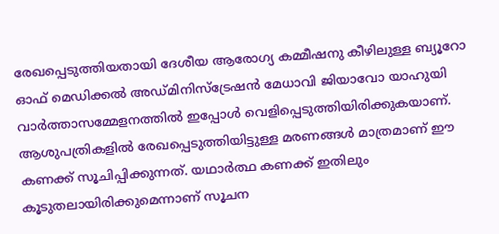രേഖപ്പെടുത്തിയതായി ദേശീയ ആരോഗ്യ കമ്മീഷനു കീഴിലുള്ള ബ്യൂറോ ഓഫ് മെഡിക്കൽ അഡ്മിനിസ്ട്രേഷൻ മേധാവി ജിയാവോ യാഹുയി വാർത്താസമ്മേളനത്തിൽ ഇപ്പോൾ വെളിപ്പെടുത്തിയിരിക്കുകയാണ്. ആശുപത്രികളിൽ രേഖപ്പെടുത്തിയിട്ടുള്ള മരണങ്ങൾ മാത്രമാണ് ഈ കണക്ക് സൂചിപ്പിക്കുന്നത്. യഥാർത്ഥ കണക്ക് ഇതിലും കൂടുതലായിരിക്കുമെന്നാണ് സൂചന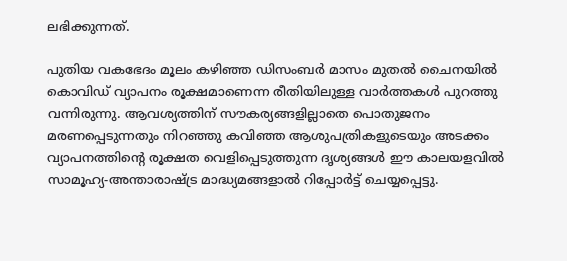ലഭിക്കുന്നത്.

പുതിയ വകഭേദം മൂലം കഴിഞ്ഞ ഡിസംബര്‍ മാസം മുതല്‍ ചൈനയില്‍ കൊവിഡ് വ്യാപനം രൂക്ഷമാണെന്ന രീതിയിലുള്ള വാര്‍ത്തകള്‍ പുറത്തു വന്നിരുന്നു. ആവശ്യത്തിന് സൗകര്യങ്ങളില്ലാതെ പൊതുജനം മരണപ്പെടുന്നതും നിറഞ്ഞു കവിഞ്ഞ ആശുപത്രികളുടെയും അടക്കം വ്യാപനത്തിന്റെ രൂക്ഷത വെളിപ്പെടുത്തുന്ന ദൃശ്യങ്ങള്‍ ഈ കാലയളവില്‍ സാമൂഹ്യ-അന്താരാഷ്ട്ര മാദ്ധ്യമങ്ങളാൽ റിപ്പോര്‍ട്ട് ചെയ്യപ്പെട്ടു.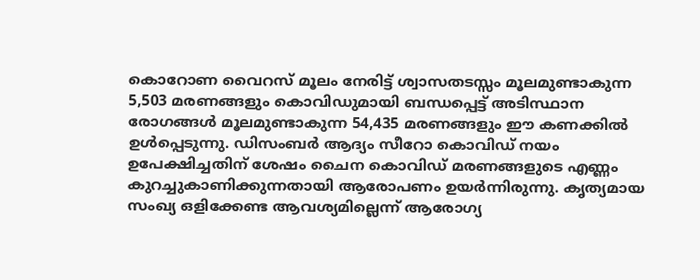കൊറോണ വൈറസ് മൂലം നേരിട്ട് ശ്വാസതടസ്സം മൂലമുണ്ടാകുന്ന 5,503 മരണങ്ങളും കൊവിഡുമായി ബന്ധപ്പെട്ട് അടിസ്ഥാന രോഗങ്ങൾ മൂലമുണ്ടാകുന്ന 54,435 മരണങ്ങളും ഈ കണക്കിൽ ഉൾപ്പെടുന്നു. ഡിസംബർ ആദ്യം സീറോ കൊവിഡ് നയം ഉപേക്ഷിച്ചതിന് ശേഷം ചൈന കൊവിഡ് മരണങ്ങളുടെ എണ്ണം കുറച്ചുകാണിക്കുന്നതായി ആരോപണം ഉയർന്നിരുന്നു. കൃത്യമായ സംഖ്യ ഒളിക്കേണ്ട ആവശ്യമില്ലെന്ന് ആരോഗ്യ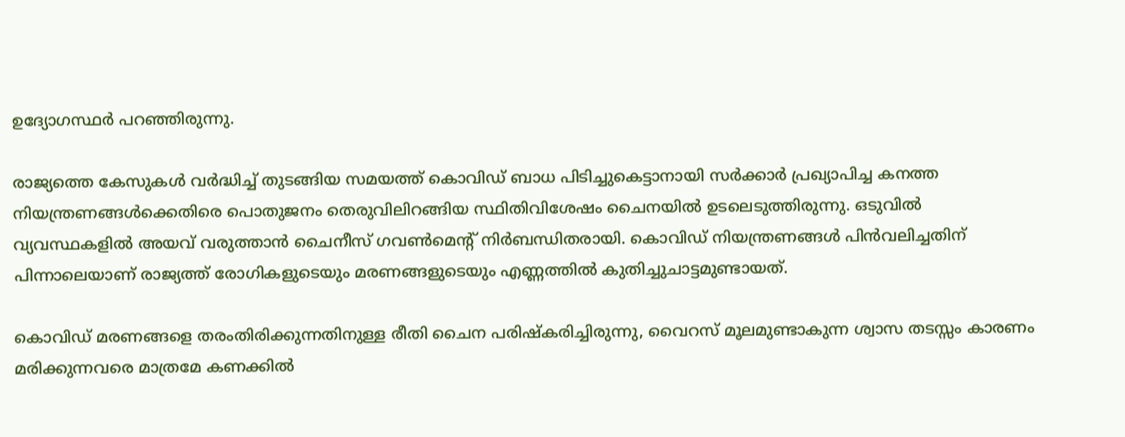ഉദ്യോഗസ്ഥർ പറഞ്ഞിരുന്നു.

രാജ്യത്തെ കേസുകള്‍ വര്‍ദ്ധിച്ച് തുടങ്ങിയ സമയത്ത് കൊവിഡ് ബാധ പിടിച്ചുകെട്ടാനായി സര്‍ക്കാര്‍ പ്രഖ്യാപിച്ച കനത്ത നിയന്ത്രണങ്ങള്‍ക്കെതിരെ പൊതുജനം തെരുവിലിറങ്ങിയ സ്ഥിതിവിശേഷം ചൈനയില്‍ ഉടലെടുത്തിരുന്നു. ഒടുവില്‍ വ്യവസ്ഥകളില്‍ അയവ് വരുത്താന്‍ ചൈനീസ് ഗവണ്‍മെന്റ് നിര്‍ബന്ധിതരായി. കൊവിഡ് നിയന്ത്രണങ്ങള്‍ പിന്‍വലിച്ചതിന് പിന്നാലെയാണ് രാജ്യത്ത് രോഗികളുടെയും മരണങ്ങളുടെയും എണ്ണത്തില്‍ കുതിച്ചുചാട്ടമുണ്ടായത്.

കൊവിഡ് മരണങ്ങളെ തരംതിരിക്കുന്നതിനുള്ള രീതി ചൈന പരിഷ്കരിച്ചിരുന്നു, വൈറസ് മൂലമുണ്ടാകുന്ന ശ്വാസ തടസ്സം കാരണം മരിക്കുന്നവരെ മാത്രമേ കണക്കിൽ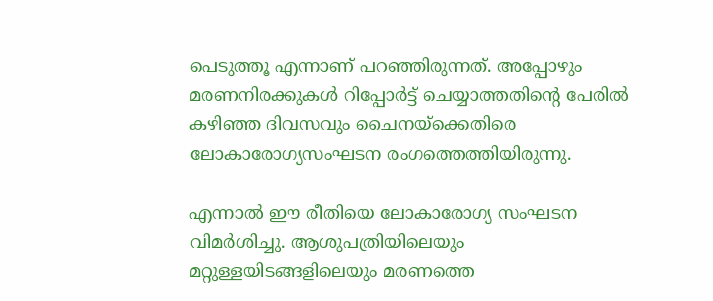പെടുത്തൂ എന്നാണ് പറഞ്ഞിരുന്നത്. അപ്പോഴും മരണനിരക്കുകൾ റിപ്പോർട്ട് ചെയ്യാത്തതിന്റെ പേരിൽ കഴിഞ്ഞ ദിവസവും ചൈനയ്ക്കെതിരെ ലോകാരോഗ്യസംഘടന രംഗത്തെത്തിയിരുന്നു.

എന്നാൽ ഈ രീതിയെ ലോകാരോഗ്യ സംഘടന വിമർശിച്ചു. ആശുപത്രിയിലെയും മറ്റുള്ളയിടങ്ങളിലെയും മരണത്തെ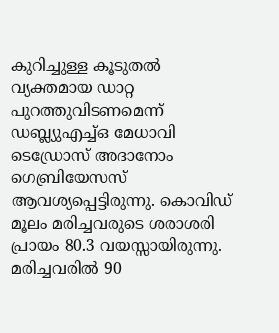കുറിച്ചുള്ള കൂടുതൽ വ്യക്തമായ ഡാറ്റ പുറത്തുവിടണമെന്ന് ഡബ്ല്യുഎച്ച്ഒ മേധാവി ടെഡ്രോസ് അദാനോം ഗെബ്രിയേസസ് ആവശ്യപ്പെട്ടിരുന്നു. കൊവിഡ് മൂലം മരിച്ചവരുടെ ശരാശരി പ്രായം 80.3 വയസ്സായിരുന്നു. മരിച്ചവരിൽ 90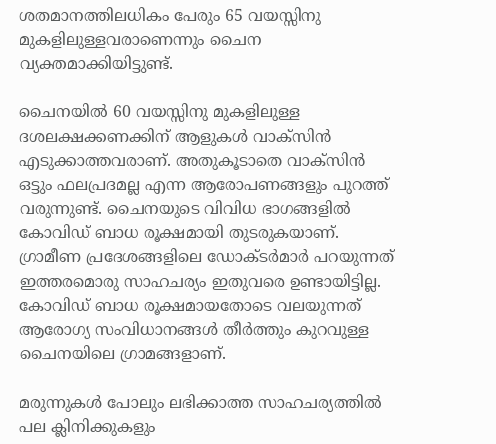ശതമാനത്തിലധികം പേരും 65 വയസ്സിനു മുകളിലുള്ളവരാണെന്നും ചൈന വ്യക്തമാക്കിയിട്ടുണ്ട്.

ചൈനയിൽ 60 വയസ്സിനു മുകളിലുള്ള ദശലക്ഷക്കണക്കിന് ആളുകൾ വാക്സിൻ എടുക്കാത്തവരാണ്. അതുകൂടാതെ വാക്സിൻ ഒട്ടും ഫലപ്രദമല്ല എന്ന ആരോപണങ്ങളും പുറത്ത് വരുന്നുണ്ട്. ചൈനയുടെ വിവിധ ഭാഗങ്ങളിൽ കോവിഡ് ബാധ രൂക്ഷമായി തുടരുകയാണ്. ഗ്രാമീണ പ്രദേശങ്ങളിലെ ഡോക്ടർമാർ പറയുന്നത് ഇത്തരമൊരു സാഹചര്യം ഇതുവരെ ഉണ്ടായിട്ടില്ല. കോവിഡ് ബാധ രൂക്ഷമായതോടെ വലയുന്നത് ആരോഗ്യ സംവിധാനങ്ങൾ തീർത്തും കുറവുള്ള ചൈനയിലെ ഗ്രാമങ്ങളാണ്.

മരുന്നുകൾ പോലും ലഭിക്കാത്ത സാഹചര്യത്തിൽ പല ക്ലിനിക്കുകളും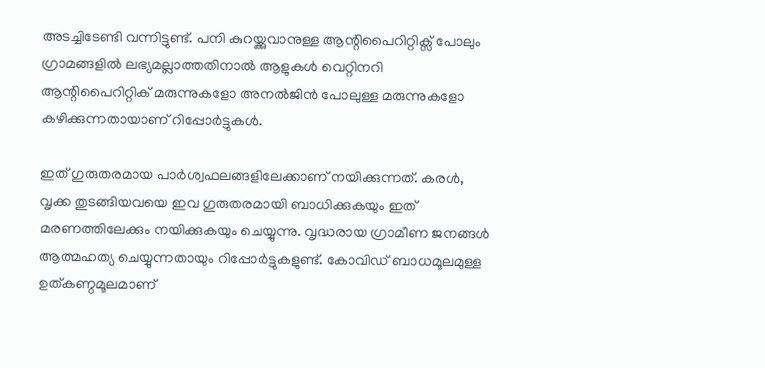അടച്ചിടേണ്ടി വന്നിട്ടുണ്ട്. പനി കുറയ്ക്കുവാനുള്ള ആന്റിപൈറിറ്റിക്സ് പോലും ഗ്രാമങ്ങളിൽ ലഭ്യമല്ലാത്തതിനാൽ ആളുകൾ വെറ്റിനറി ആന്റിപൈറിറ്റിക് മരുന്നുകളോ അനൽജിൻ പോലുള്ള മരുന്നുകളോ കഴിക്കുന്നതായാണ് റിപ്പോർട്ടുകൾ.

ഇത് ഗുരുതരമായ പാർശ്വഫലങ്ങളിലേക്കാണ് നയിക്കുന്നത്. കരൾ, വൃക്ക തുടങ്ങിയവയെ ഇവ ഗുരുതരമായി ബാധിക്കുകയും ഇത് മരണത്തിലേക്കും നയിക്കുകയും ചെയ്യുന്നു. വൃദ്ധരായ ഗ്രാമീണ ജനങ്ങൾ ആത്മഹത്യ ചെയ്യുന്നതായും റിപ്പോർട്ടുകളുണ്ട്. കോവിഡ് ബാധമൂലമുള്ള ഉത്കണ്ഠമൂലമാണ്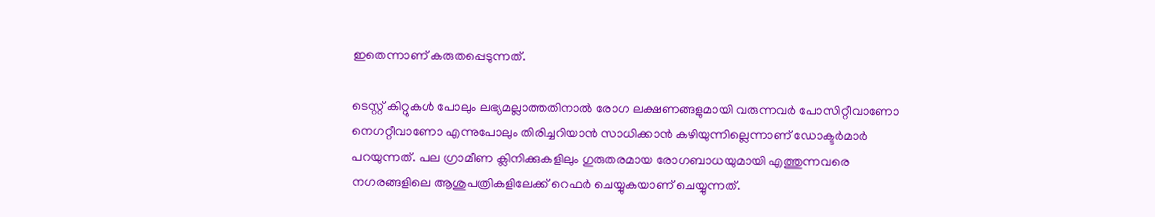ഇതെന്നാണ് കരുതപ്പെടുന്നത്.

ടെസ്റ്റ് കിറ്റുകൾ പോലും ലഭ്യമല്ലാത്തതിനാൽ രോഗ ലക്ഷണങ്ങളുമായി വരുന്നവർ പോസിറ്റീവാണോ നെഗറ്റീവാണോ എന്നുപോലും തിരിച്ചറിയാൻ സാധിക്കാൻ കഴിയുന്നില്ലെന്നാണ് ഡോക്ടർമാർ പറയുന്നത്. പല ഗ്രാമീണ ക്ലിനിക്കുകളിലും ഗുരുതരമായ രോഗബാധയുമായി എത്തുന്നവരെ നഗരങ്ങളിലെ ആശുപത്രികളിലേക്ക് റെഫർ ചെയ്യുകയാണ് ചെയ്യുന്നത്.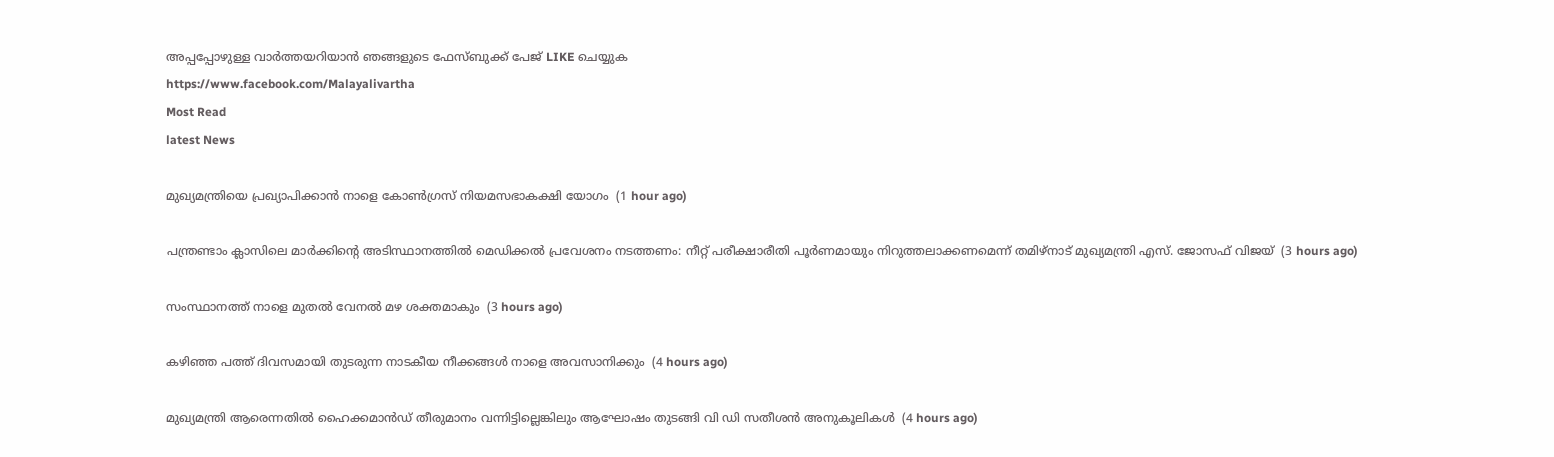അപ്പപ്പോഴുള്ള വാര്‍ത്തയറിയാന്‍ ഞങ്ങളുടെ ഫേസ്‌ബുക്ക്‌ പേജ് LIKE ചെയ്യുക
https://www.facebook.com/Malayalivartha
Most Read
latest News

മുഖ്യമന്ത്രിയെ പ്രഖ്യാപിക്കാന്‍ നാളെ കോണ്‍ഗ്രസ് നിയമസഭാകക്ഷി യോഗം  (1 hour ago)

പന്ത്രണ്ടാം ക്ലാസിലെ മാര്‍ക്കിന്റെ അടിസ്ഥാനത്തില്‍ മെഡിക്കല്‍ പ്രവേശനം നടത്തണം: നീറ്റ് പരീക്ഷാരീതി പൂര്‍ണമായും നിറുത്തലാക്കണമെന്ന് തമിഴ്‌നാട് മുഖ്യമന്ത്രി എസ്. ജോസഫ് വിജയ്  (3 hours ago)

സംസ്ഥാനത്ത് നാളെ മുതൽ വേനൽ മഴ ശക്തമാകും  (3 hours ago)

കഴിഞ്ഞ പത്ത് ദിവസമായി തുടരുന്ന നാടകീയ നീക്കങ്ങള്‍ നാളെ അവസാനിക്കും  (4 hours ago)

മുഖ്യമന്ത്രി ആരെന്നതിൽ ഹൈക്കമാൻഡ് തീരുമാനം വന്നിട്ടില്ലെങ്കിലും ആഘോഷം തുടങ്ങി വി ഡി സതീശൻ അനുകൂലികൾ  (4 hours ago)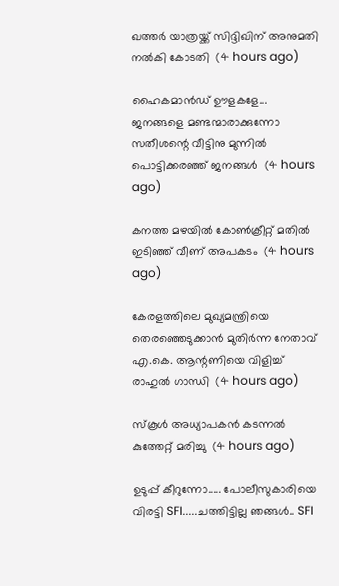ഖത്തര്‍ യാത്രയ്ക്ക് സിദ്ദിഖിന് അനുമതി നല്‍കി കോടതി  (4 hours ago)

ഹൈകമാൻഡ്‌ ഊളകളേ... ജനങ്ങളെ മണ്ടന്മാരാക്കുന്നോ സതീശന്റെ വീട്ടിനു മുന്നിൽ പൊട്ടിക്കരഞ്ഞ് ജനങ്ങൾ  (4 hours ago)

കനത്ത മഴയില്‍ കോണ്‍ക്രീറ്റ് മതില്‍ ഇടിഞ്ഞ് വീണ് അപകടം  (4 hours ago)

കേരളത്തിലെ മുഖ്യമന്ത്രിയെ തെരഞ്ഞെടുക്കാൻ മുതിർന്ന നേതാവ് എ.കെ. ആന്റണിയെ വിളിച്ച് രാഹുൽ ഗാന്ധി  (4 hours ago)

സ്‌കൂള്‍ അധ്യാപകന്‍ കടന്നല്‍ കുത്തേറ്റ് മരിച്ചു  (4 hours ago)

ഉടുപ്പ് കീറുന്നോ..... പോലീസുകാരിയെ വിരട്ടി SFI.....ചത്തിട്ടില്ല ഞങ്ങൾ.. SFI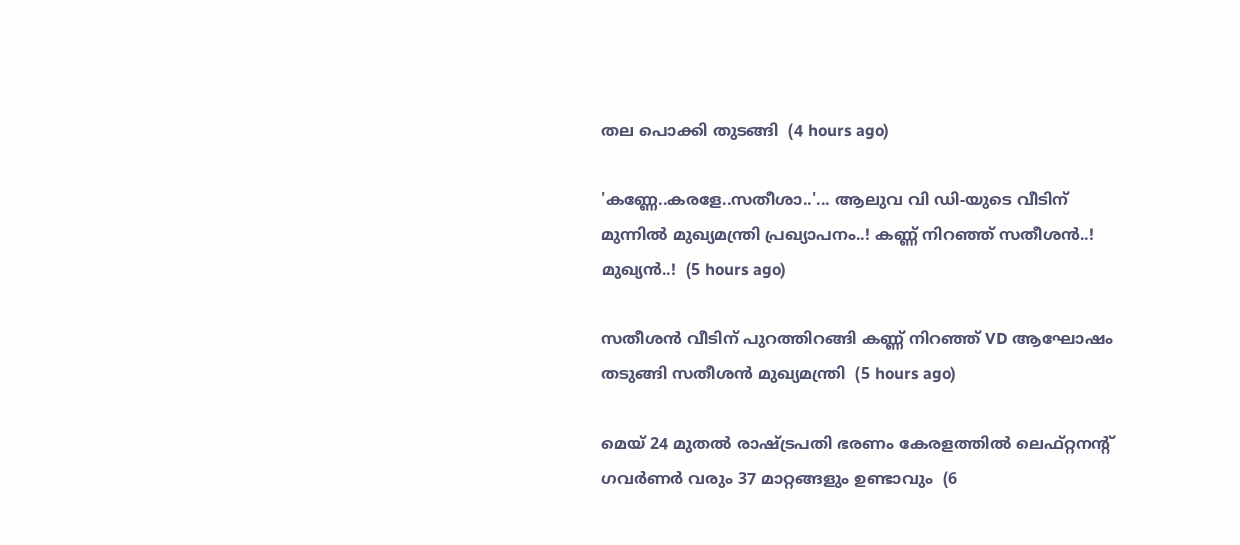തല പൊക്കി തുടങ്ങി  (4 hours ago)

'കണ്ണേ..കരളേ..സതീശാ..'... ആലുവ വി ഡി-യുടെ വീടിന് മുന്നിൽ മുഖ്യമന്ത്രി പ്രഖ്യാപനം..! കണ്ണ് നിറഞ്ഞ് സതീശൻ..! മുഖ്യൻ..!  (5 hours ago)

സതീശൻ വീടിന് പുറത്തിറങ്ങി കണ്ണ് നിറഞ്ഞ് VD ആഘോഷം തടുങ്ങി സതീശൻ മുഖ്യമന്ത്രി  (5 hours ago)

മെയ് 24 മുതൽ രാഷ്‌ട്രപതി ഭരണം കേരളത്തിൽ ലെഫ്റ്റനന്റ് ഗവർണർ വരും 37 മാറ്റങ്ങളും ഉണ്ടാവും  (6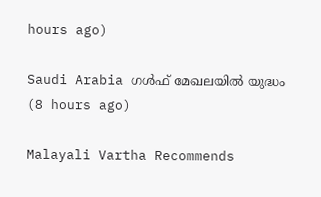hours ago)

Saudi Arabia ഗൾഫ് മേഖലയിൽ യുദ്ധം  (8 hours ago)

Malayali Vartha Recommends